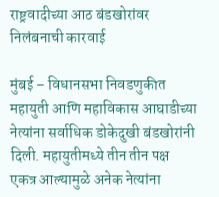राष्ट्रवादीच्या आठ बंडखोरांवर निलंबनाची कारवाई

मुंबई – विधानसभा निवडणुकीत महायुती आणि महाविकास आघाडीच्या नेत्यांना सर्वाधिक डोकेदुखी बंडखोरांनी दिली. महायुतीमध्ये तीन तीन पक्ष एकत्र आल्यामुळे अनेक नेत्यांना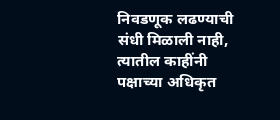निवडणूक लढण्याची संधी मिळाली नाही, त्यातील काहींनी पक्षाच्या अधिकृत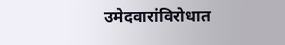उमेदवारांविरोधात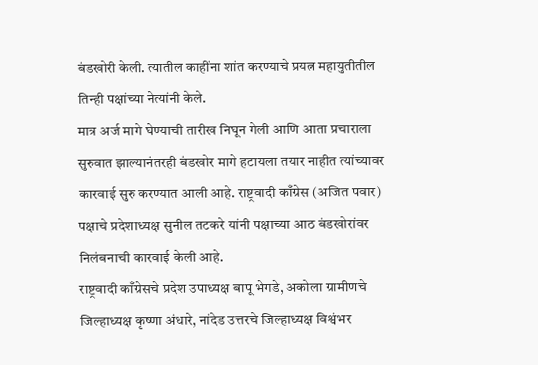बंडखोरी केली. त्यातील काहींना शांत करण्याचे प्रयत्न महायुतीतील तिन्ही पक्षांच्या नेत्यांनी केले.
मात्र अर्ज मागे घेण्याची तारीख निघून गेली आणि आता प्रचाराला सुरुवात झाल्यानंतरही बंडखोर मागे हटायला तयार नाहीत त्यांच्यावर कारवाई सुरु करण्यात आली आहे. राष्ट्रवादी काँग्रेस (अजित पवार) पक्षाचे प्रदेशाध्यक्ष सुनील तटकरे यांनी पक्षाच्या आठ बंडखोरांवर निलंबनाची कारवाई केली आहे.
राष्ट्रवादी काँग्रेसचे प्रदेश उपाध्यक्ष बापू भेगडे, अकोला ग्रामीणचे जिल्हाध्यक्ष कृष्णा अंधारे, नांदेड उत्तरचे जिल्हाध्यक्ष विश्वंभर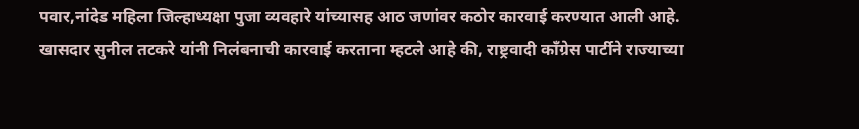पवार,नांदेड महिला जिल्हाध्यक्षा पुजा व्यवहारे यांच्यासह आठ जणांवर कठोर कारवाई करण्यात आली आहे.
खासदार सुनील तटकरे यांनी निलंबनाची कारवाई करताना म्हटले आहे की, राष्ट्रवादी काँग्रेस पार्टीने राज्याच्या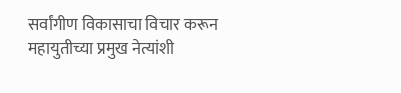सर्वांगीण विकासाचा विचार करून महायुतीच्या प्रमुख नेत्यांशी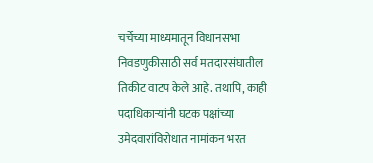चर्चेच्या माध्यमातून विधानसभा निवडणुकीसाठी सर्व मतदारसंघातील तिकीट वाटप केले आहे. तथापि, काही पदाधिकाऱ्यांनी घटक पक्षांच्या उमेदवारांविरोधात नामांकन भरत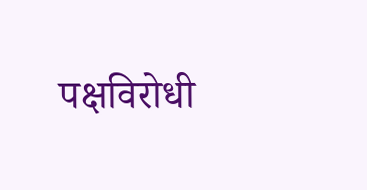पक्षविरोधी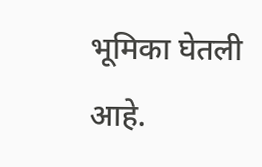भूमिका घेतली आहे.